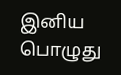இனிய பொழுது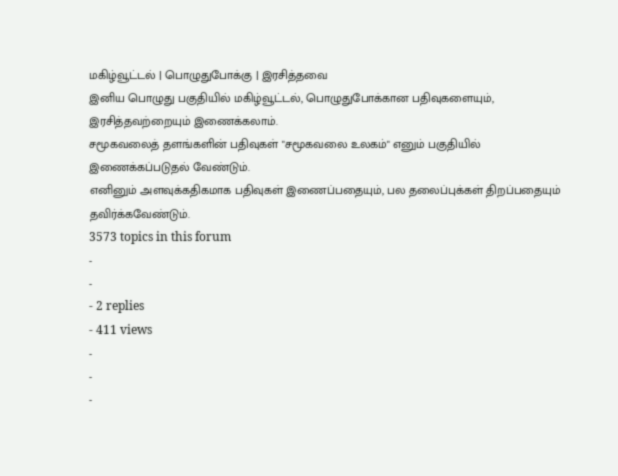மகிழ்வூட்டல் | பொழுதுபோக்கு | இரசித்தவை
இனிய பொழுது பகுதியில் மகிழ்வூட்டல், பொழுதுபோக்கான பதிவுகளையும், இரசித்தவற்றையும் இணைக்கலாம்.
சமூகவலைத் தளங்களின் பதிவுகள் "சமூகவலை உலகம்" எனும் பகுதியில் இணைக்கப்படுதல் வேண்டும்.
எனினும் அளவுக்கதிகமாக பதிவுகள் இணைப்பதையும், பல தலைப்புக்கள் திறப்பதையும் தவிர்க்கவேண்டும்.
3573 topics in this forum
-
-
- 2 replies
- 411 views
-
-
-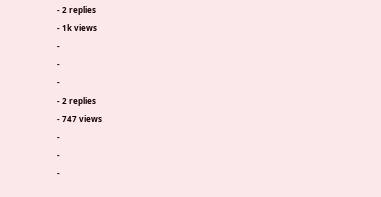- 2 replies
- 1k views
-
-
-
- 2 replies
- 747 views
-
-
-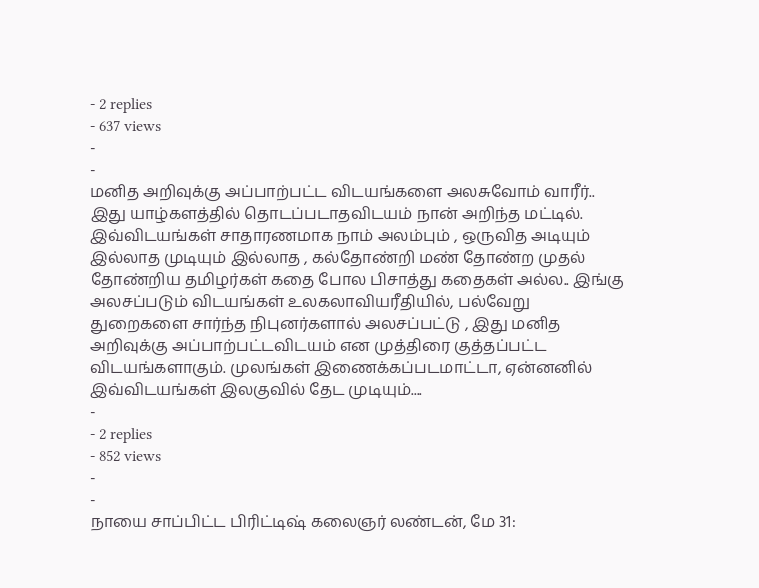- 2 replies
- 637 views
-
-
மனித அறிவுக்கு அப்பாற்பட்ட விடயங்களை அலசுவோம் வாரீர்.. இது யாழ்களத்தில் தொடப்படாதவிடயம் நான் அறிந்த மட்டில். இவ்விடயங்கள் சாதாரணமாக நாம் அலம்பும் , ஒருவித அடியும் இல்லாத முடியும் இல்லாத , கல்தோண்றி மண் தோண்ற முதல் தோண்றிய தமிழர்கள் கதை போல பிசாத்து கதைகள் அல்ல.. இங்கு அலசப்படும் விடயங்கள் உலகலாவியரீதியில், பல்வேறு துறைகளை சார்ந்த நிபுனர்களால் அலசப்பட்டு , இது மனித அறிவுக்கு அப்பாற்பட்டவிடயம் என முத்திரை குத்தப்பட்ட விடயங்களாகும். முலங்கள் இணைக்கப்படமாட்டா, ஏன்னனில் இவ்விடயங்கள் இலகுவில் தேட முடியும்....
-
- 2 replies
- 852 views
-
-
நாயை சாப்பிட்ட பிரிட்டிஷ் கலைஞர் லண்டன், மே 31: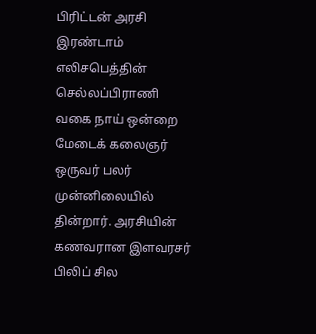பிரிட்டன் அரசி இரண்டாம் எலிசபெத்தின் செல்லப்பிராணி வகை நாய் ஒன்றை மேடைக் கலைஞர் ஒருவர் பலர் முன்னிலையில் தின்றார். அரசியின் கணவரான இளவரசர் பிலிப் சில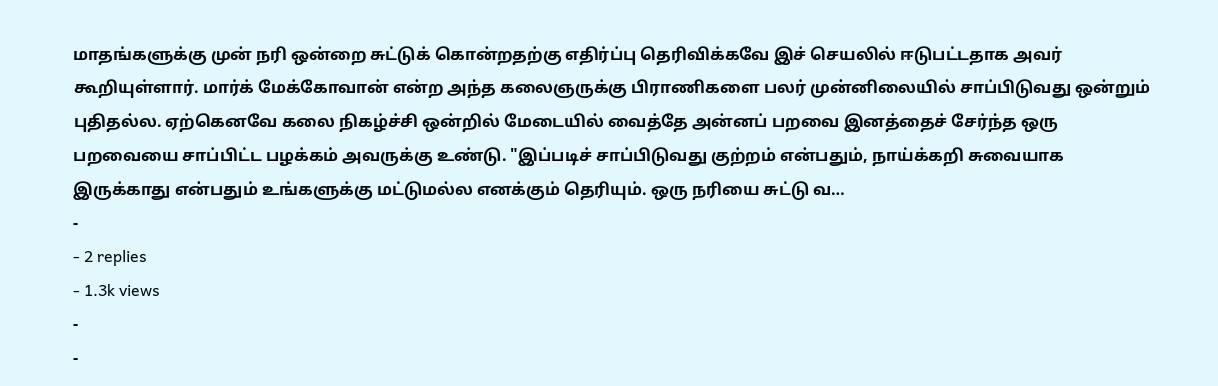மாதங்களுக்கு முன் நரி ஒன்றை சுட்டுக் கொன்றதற்கு எதிர்ப்பு தெரிவிக்கவே இச் செயலில் ஈடுபட்டதாக அவர் கூறியுள்ளார். மார்க் மேக்கோவான் என்ற அந்த கலைஞருக்கு பிராணிகளை பலர் முன்னிலையில் சாப்பிடுவது ஒன்றும் புதிதல்ல. ஏற்கெனவே கலை நிகழ்ச்சி ஒன்றில் மேடையில் வைத்தே அன்னப் பறவை இனத்தைச் சேர்ந்த ஒரு பறவையை சாப்பிட்ட பழக்கம் அவருக்கு உண்டு. "இப்படிச் சாப்பிடுவது குற்றம் என்பதும், நாய்க்கறி சுவையாக இருக்காது என்பதும் உங்களுக்கு மட்டுமல்ல எனக்கும் தெரியும். ஒரு நரியை சுட்டு வ…
-
- 2 replies
- 1.3k views
-
-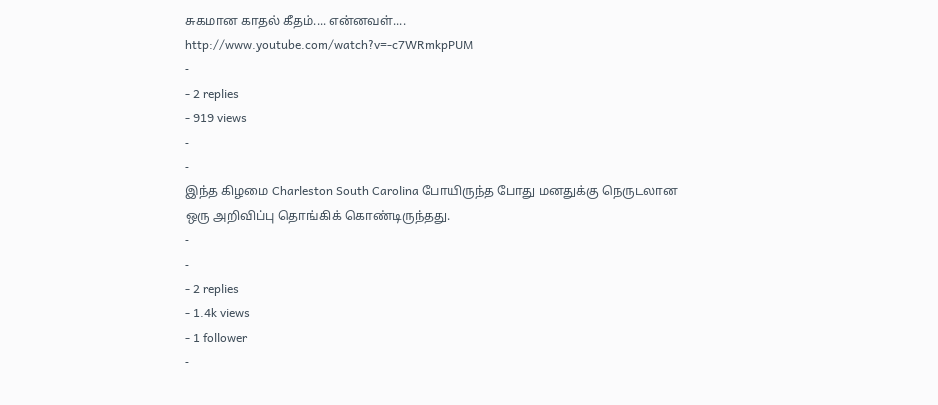சுகமான காதல் கீதம்.... என்னவள்.... http://www.youtube.com/watch?v=-c7WRmkpPUM
-
- 2 replies
- 919 views
-
-
இந்த கிழமை Charleston South Carolina போயிருந்த போது மனதுக்கு நெருடலான ஒரு அறிவிப்பு தொங்கிக் கொண்டிருந்தது.
-
-
- 2 replies
- 1.4k views
- 1 follower
-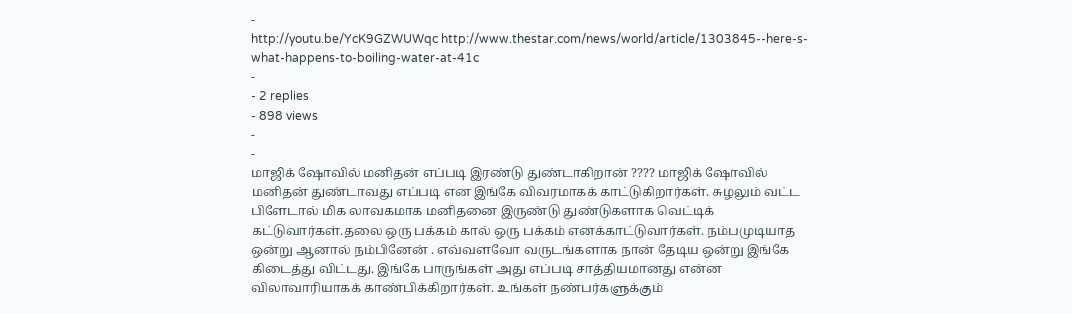-
http://youtu.be/YcK9GZWUWqc http://www.thestar.com/news/world/article/1303845--here-s-what-happens-to-boiling-water-at-41c
-
- 2 replies
- 898 views
-
-
மாஜிக் ஷோவில் மனிதன் எப்படி இரண்டு துண்டாகிறான் ???? மாஜிக் ஷோவில் மனிதன் துண்டாவது எப்படி என இங்கே விவரமாகக் காட்டுகிறார்கள். சுழலும் வட்ட பிளேடால் மிக லாவகமாக மனிதனை இருண்டு துண்டுகளாக வெட்டிக் கட்டுவார்கள்.தலை ஒரு பக்கம் கால் ஒரு பக்கம் எனக்காட்டுவார்கள். நம்பமுடியாத ஒன்று ஆனால் நம்பினேன் . எவ்வளவோ வருடங்களாக நான் தேடிய ஒன்று இங்கே கிடைத்து விட்டது. இங்கே பாருங்கள் அது எப்படி சாத்தியமானது என்ன விலாவாரியாகக் காண்பிக்கிறார்கள். உங்கள் நண்பர்களுக்கும்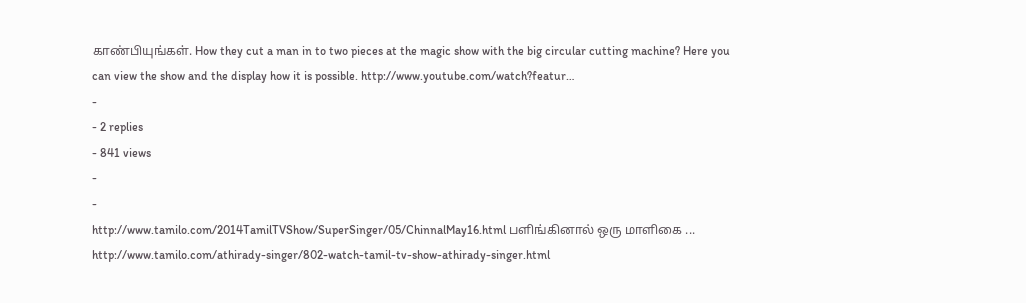காண்பியுங்கள். How they cut a man in to two pieces at the magic show with the big circular cutting machine? Here you can view the show and the display how it is possible. http://www.youtube.com/watch?featur…
-
- 2 replies
- 841 views
-
-
http://www.tamilo.com/2014TamilTVShow/SuperSinger/05/ChinnalMay16.html பளிங்கினால் ஒரு மாளிகை ... http://www.tamilo.com/athirady-singer/802-watch-tamil-tv-show-athirady-singer.html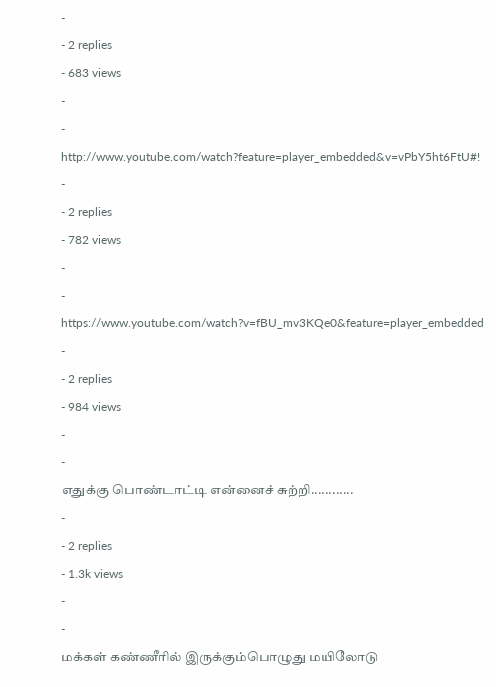-
- 2 replies
- 683 views
-
-
http://www.youtube.com/watch?feature=player_embedded&v=vPbY5ht6FtU#!
-
- 2 replies
- 782 views
-
-
https://www.youtube.com/watch?v=fBU_mv3KQe0&feature=player_embedded
-
- 2 replies
- 984 views
-
-
எதுக்கு பொண்டாட்டி என்னைச் சுற்றி............
-
- 2 replies
- 1.3k views
-
-
மக்கள் கண்ணீரில் இருக்கும்பொழுது மயிலோடு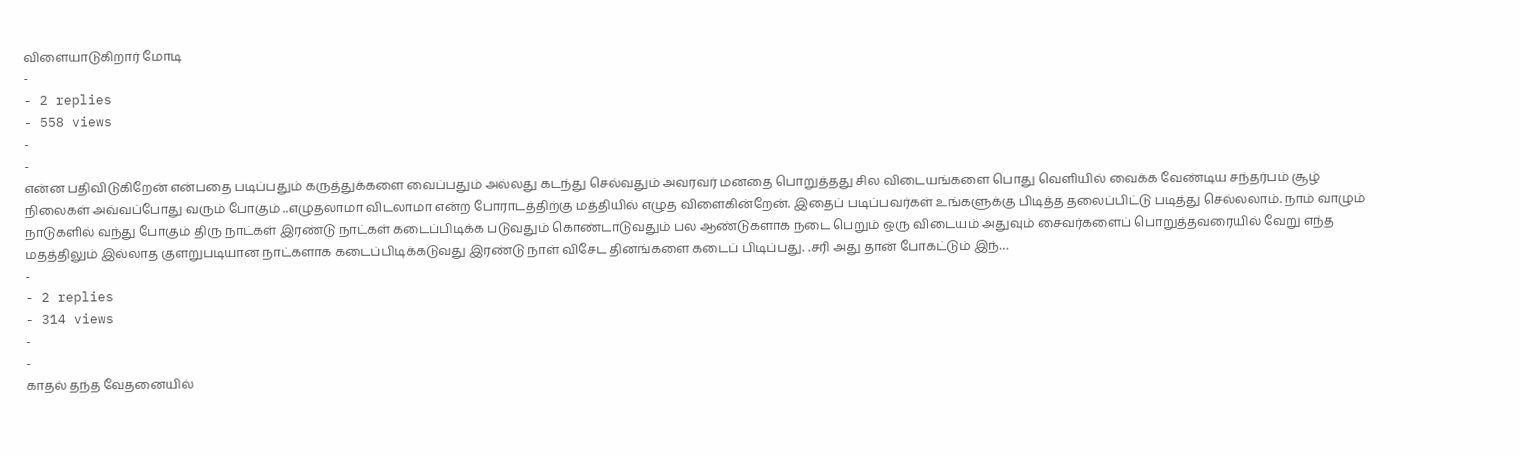விளையாடுகிறார் மோடி
-
- 2 replies
- 558 views
-
-
என்ன பதிவிடுகிறேன் என்பதை படிப்பதும் கருத்துக்களை வைப்பதும் அல்லது கடந்து செல்வதும் அவரவர் மனதை பொறுத்தது சில விடையங்களை பொது வெளியில் வைக்க வேண்டிய சந்தர்பம் சூழ் நிலைகள் அவ்வப்போது வரும் போகும் ..எழுதலாமா விடலாமா என்ற போராடத்திற்கு மத்தியில் எழுத விளைகின்றேன். இதைப் படிப்பவர்கள் உங்களுக்கு பிடித்த தலைப்பிட்டு படித்து செல்லலாம். நாம் வாழும் நாடுகளில் வந்து போகும் திரு நாட்கள் இரண்டு நாட்கள் கடைப்பிடிக்க படுவதும் கொண்டாடுவதும் பல ஆண்டுகளாக நடை பெறும் ஒரு விடையம் அதுவும் சைவர்களைப் பொறுத்தவரையில் வேறு எந்த மதத்திலும் இல்லாத குளறுபடியான நாட்களாக கடைப்பிடிக்கடுவது இரண்டு நாள் விசேட தினங்களை கடைப் பிடிப்பது. .சரி அது தான் போகட்டும் இந்…
-
- 2 replies
- 314 views
-
-
காதல் தந்த வேதனையில்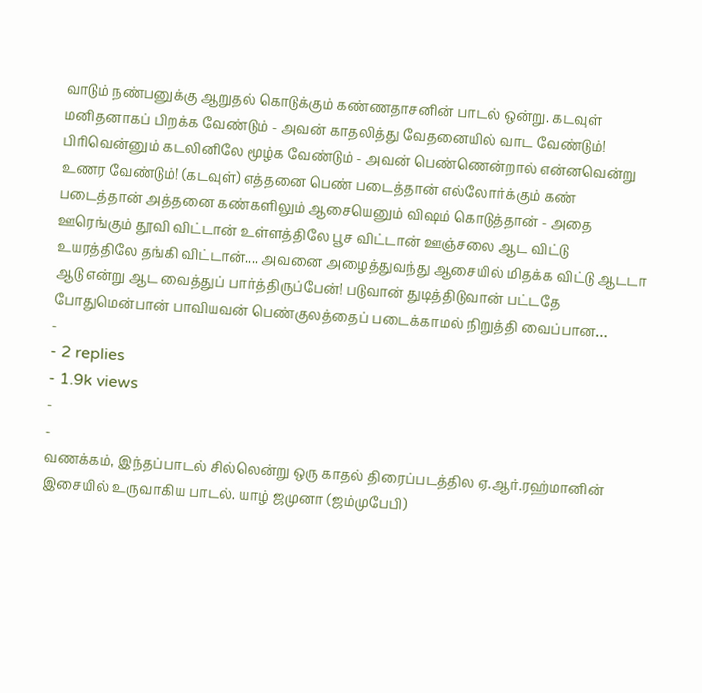வாடும் நண்பனுக்கு ஆறுதல் கொடுக்கும் கண்ணதாசனின் பாடல் ஒன்று. கடவுள் மனிதனாகப் பிறக்க வேண்டும் - அவன் காதலித்து வேதனையில் வாட வேண்டும்! பிரிவென்னும் கடலினிலே மூழ்க வேண்டும் - அவன் பெண்ணென்றால் என்னவென்று உணர வேண்டும்! (கடவுள்) எத்தனை பெண் படைத்தான் எல்லோர்க்கும் கண் படைத்தான் அத்தனை கண்களிலும் ஆசையெனும் விஷம் கொடுத்தான் - அதை ஊரெங்கும் தூவி விட்டான் உள்ளத்திலே பூச விட்டான் ஊஞ்சலை ஆட விட்டு உயரத்திலே தங்கி விட்டான்.... அவனை அழைத்துவந்து ஆசையில் மிதக்க விட்டு ஆடடா ஆடு என்று ஆட வைத்துப் பார்த்திருப்பேன்! படுவான் துடித்திடுவான் பட்டதே போதுமென்பான் பாவியவன் பெண்குலத்தைப் படைக்காமல் நிறுத்தி வைப்பான…
-
- 2 replies
- 1.9k views
-
-
வணக்கம், இந்தப்பாடல் சில்லென்று ஒரு காதல் திரைப்படத்தில ஏ.ஆர்.ரஹ்மானின் இசையில் உருவாகிய பாடல். யாழ் ஜமுனா (ஜம்முபேபி)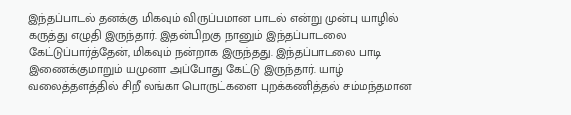இந்தப்பாடல் தனக்கு மிகவும் விருப்பமான பாடல் என்று முன்பு யாழில் கருத்து எழுதி இருந்தார். இதன்பிறகு நானும் இந்தப்பாடலை கேட்டுப்பார்த்தேன், மிகவும் நன்றாக இருந்தது. இந்தப்பாடலை பாடி இணைக்குமாறும் யமுனா அப்போது கேட்டு இருந்தார். யாழ் வலைத்தளத்தில் சிறீ லங்கா பொருட்களை புறக்கணித்தல் சம்மந்தமான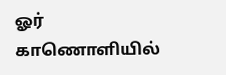ஓர் காணொளியில்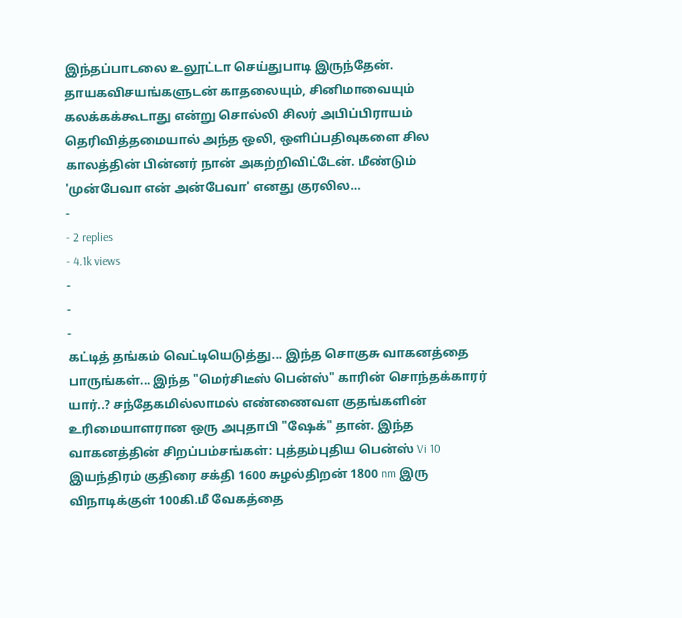இந்தப்பாடலை உலூட்டா செய்துபாடி இருந்தேன். தாயகவிசயங்களுடன் காதலையும், சினிமாவையும் கலக்கக்கூடாது என்று சொல்லி சிலர் அபிப்பிராயம் தெரிவித்தமையால் அந்த ஒலி, ஒளிப்பதிவுகளை சில காலத்தின் பின்னர் நான் அகற்றிவிட்டேன். மீண்டும் 'முன்பேவா என் அன்பேவா' எனது குரலில…
-
- 2 replies
- 4.1k views
-
-
-
கட்டித் தங்கம் வெட்டியெடுத்து... இந்த சொகுசு வாகனத்தை பாருங்கள்... இந்த "மெர்சிடீஸ் பென்ஸ்" காரின் சொந்தக்காரர் யார்..? சந்தேகமில்லாமல் எண்ணைவள குதங்களின் உரிமையாளரான ஒரு அபுதாபி "ஷேக்" தான். இந்த வாகனத்தின் சிறப்பம்சங்கள்: புத்தம்புதிய பென்ஸ் Vi 10 இயந்திரம் குதிரை சக்தி 1600 சுழல்திறன் 1800 nm இரு விநாடிக்குள் 100கி.மீ வேகத்தை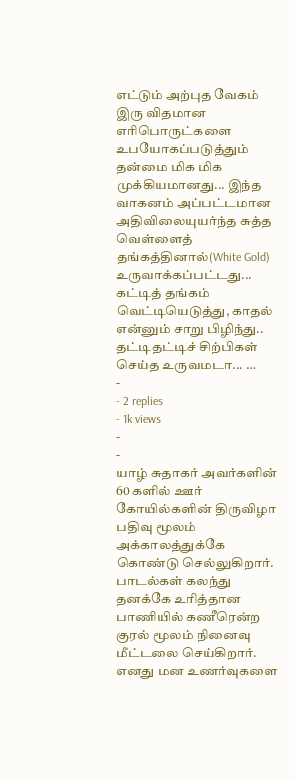எட்டும் அற்புத வேகம் இரு விதமான எரிபொருட்களை உபயோகப்படுத்தும் தன்மை மிக மிக முக்கியமானது... இந்த வாகனம் அப்பட்டமான அதிவிலையுயர்ந்த சுத்த வெள்ளைத் தங்கத்தினால்(White Gold) உருவாக்கப்பட்டது... கட்டித் தங்கம் வெட்டியெடுத்து, காதல் என்னும் சாறு பிழிந்து.. தட்டிதட்டிச் சிற்பிகள் செய்த உருவமடா... …
-
- 2 replies
- 1k views
-
-
யாழ் சுதாகர் அவர்களின் 60 களில் ஊர் கோயில்களின் திருவிழா பதிவு மூலம் அக்காலத்துக்கே கொண்டு செல்லுகிறார். பாடல்கள் கலந்து தனக்கே உரித்தான பாணியில் கணீரென்ற குரல் மூலம் நினைவு மீட்டலை செய்கிறார். எனது மன உணர்வுகளை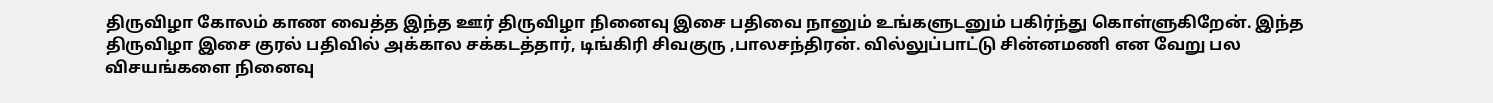திருவிழா கோலம் காண வைத்த இந்த ஊர் திருவிழா நினைவு இசை பதிவை நானும் உங்களுடனும் பகிர்ந்து கொள்ளுகிறேன். இந்த திருவிழா இசை குரல் பதிவில் அக்கால சக்கடத்தார், டிங்கிரி சிவகுரு ,பாலசந்திரன். வில்லுப்பாட்டு சின்னமணி என வேறு பல விசயங்களை நினைவு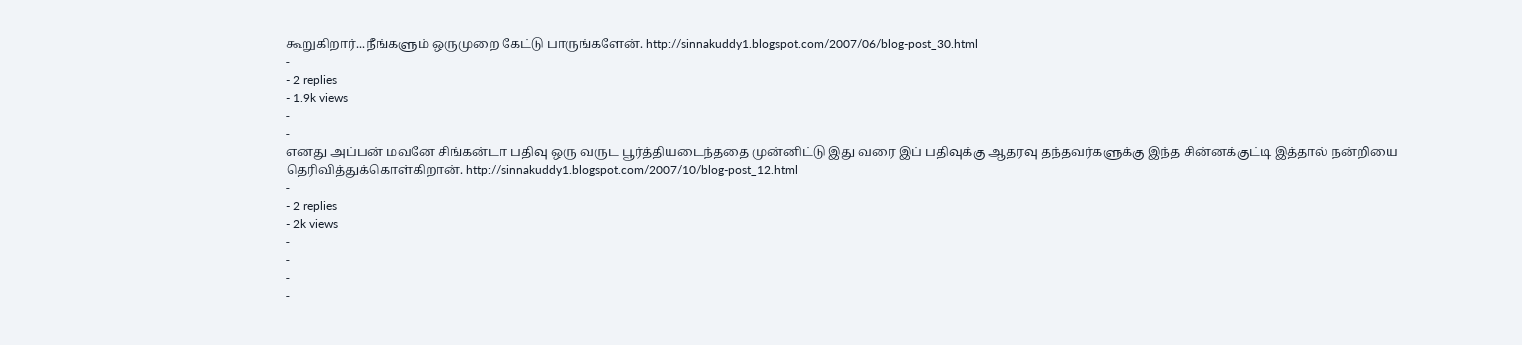கூறுகிறார்...நீங்களும் ஒருமுறை கேட்டு பாருங்களேன். http://sinnakuddy1.blogspot.com/2007/06/blog-post_30.html
-
- 2 replies
- 1.9k views
-
-
எனது அப்பன் மவனே சிங்கன்டா பதிவு ஒரு வருட பூர்த்தியடைந்ததை முன்னிட்டு இது வரை இப் பதிவுக்கு ஆதரவு தந்தவர்களுக்கு இந்த சின்னக்குட்டி இத்தால் நன்றியை தெரிவித்துக்கொள்கிறான். http://sinnakuddy1.blogspot.com/2007/10/blog-post_12.html
-
- 2 replies
- 2k views
-
-
-
-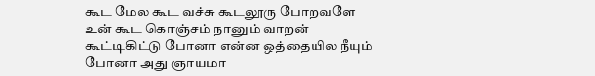கூட மேல கூட வச்சு கூடலூரு போறவளே உன் கூட கொஞ்சம் நானும் வாறன் கூட்டிகிட்டு போனா என்ன ஒத்தையில நீயும் போனா அது ஞாயமா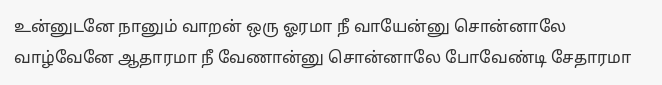உன்னுடனே நானும் வாறன் ஒரு ஓரமா நீ வாயேன்னு சொன்னாலே வாழ்வேனே ஆதாரமா நீ வேணான்னு சொன்னாலே போவேண்டி சேதாரமா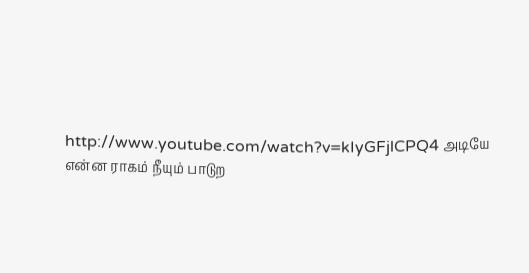http://www.youtube.com/watch?v=kIyGFjlCPQ4 அடியே என்ன ராகம் நீயும் பாடுற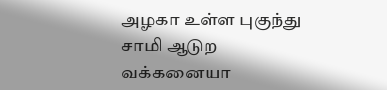அழகா உள்ள புகுந்து சாமி ஆடுற வக்கனையா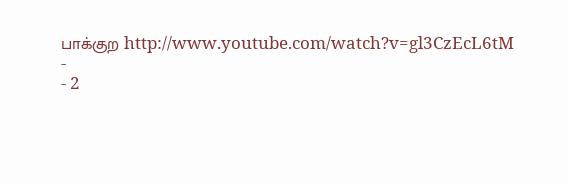பாக்குற http://www.youtube.com/watch?v=gl3CzEcL6tM
-
- 2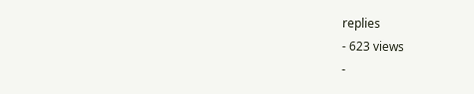replies
- 623 views
-